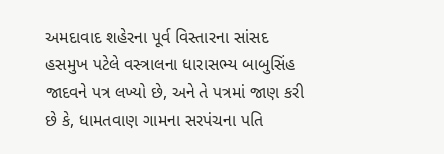અમદાવાદ શહેરના પૂર્વ વિસ્તારના સાંસદ હસમુખ પટેલે વસ્ત્રાલના ધારાસભ્ય બાબુસિંહ જાદવને પત્ર લખ્યો છે, અને તે પત્રમાં જાણ કરી છે કે, ધામતવાણ ગામના સરપંચના પતિ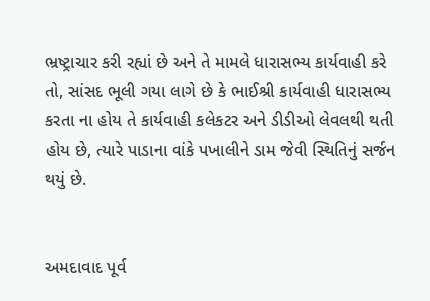ભ્રષ્ટ્રાચાર કરી રહ્યાં છે અને તે મામલે ધારાસભ્ય કાર્યવાહી કરે તો, સાંસદ ભૂલી ગયા લાગે છે કે ભાઈશ્રી કાર્યવાહી ધારાસભ્ય કરતા ના હોય તે કાર્યવાહી કલેકટર અને ડીડીઓ લેવલથી થતી હોય છે, ત્યારે પાડાના વાંકે પખાલીને ડામ જેવી સ્થિતિનું સર્જન થયું છે.


અમદાવાદ પૂર્વ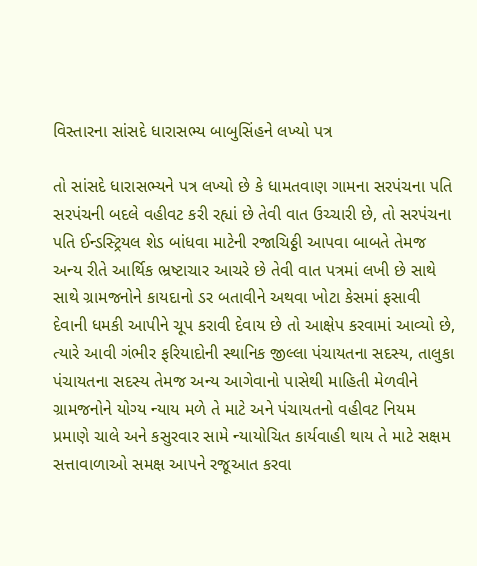વિસ્તારના સાંસદે ધારાસભ્ય બાબુસિંહને લખ્યો પત્ર

તો સાંસદે ધારાસભ્યને પત્ર લખ્યો છે કે ધામતવાણ ગામના સરપંચના પતિ સરપંચની બદલે વહીવટ કરી રહ્યાં છે તેવી વાત ઉચ્ચારી છે, તો સરપંચના પતિ ઈન્ડસ્ટ્રિયલ શેડ બાંધવા માટેની રજાચિઠ્ઠી આપવા બાબતે તેમજ અન્ય રીતે આર્થિક ભ્રષ્ટાચાર આચરે છે તેવી વાત પત્રમાં લખી છે સાથે સાથે ગ્રામજનોને કાયદાનો ડર બતાવીને અથવા ખોટા કેસમાં ફસાવી દેવાની ધમકી આપીને ચૂપ કરાવી દેવાય છે તો આક્ષેપ કરવામાં આવ્યો છે, ત્યારે આવી ગંભીર ફરિયાદોની સ્થાનિક જીલ્લા પંચાયતના સદસ્ય, તાલુકા પંચાયતના સદસ્ય તેમજ અન્ય આગેવાનો પાસેથી માહિતી મેળવીને ગ્રામજનોને યોગ્ય ન્યાય મળે તે માટે અને પંચાયતનો વહીવટ નિયમ પ્રમાણે ચાલે અને કસુરવાર સામે ન્યાયોચિત કાર્યવાહી થાય તે માટે સક્ષમ સત્તાવાળાઓ સમક્ષ આપને રજૂઆત કરવા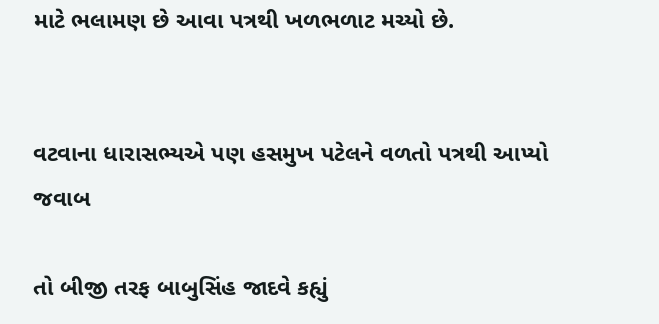માટે ભલામણ છે આવા પત્રથી ખળભળાટ મચ્યો છે.


વટવાના ધારાસભ્યએ પણ હસમુખ પટેલને વળતો પત્રથી આપ્યો જવાબ

તો બીજી તરફ બાબુસિંહ જાદવે કહ્યું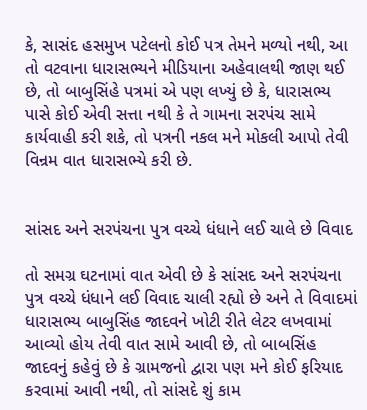કે, સાસંદ હસમુખ પટેલનો કોઈ પત્ર તેમને મળ્યો નથી, આ તો વટવાના ધારાસભ્યને મીડિયાના અહેવાલથી જાણ થઈ છે, તો બાબુસિંહે પત્રમાં એ પણ લખ્યું છે કે, ધારાસભ્ય પાસે કોઈ એવી સત્તા નથી કે તે ગામના સરપંચ સામે કાર્યવાહી કરી શકે, તો પત્રની નકલ મને મોકલી આપો તેવી વિન્રમ વાત ધારાસભ્યે કરી છે.


સાંસદ અને સરપંચના પુત્ર વચ્ચે ધંધાને લઈ ચાલે છે વિવાદ

તો સમગ્ર ઘટનામાં વાત એવી છે કે સાંસદ અને સરપંચના પુત્ર વચ્ચે ધંધાને લઈ વિવાદ ચાલી રહ્યો છે અને તે વિવાદમાં ધારાસભ્ય બાબુસિંહ જાદવને ખોટી રીતે લેટર લખવામાં આવ્યો હોય તેવી વાત સામે આવી છે, તો બાબસિંહ જાદવનું કહેવું છે કે ગ્રામજનો દ્વારા પણ મને કોઈ ફરિયાદ કરવામાં આવી નથી, તો સાંસદે શું કામ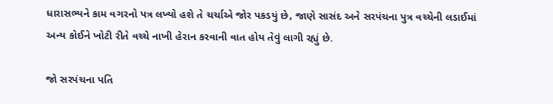ધારાસભ્યને કામ વગરનો પત્ર લખ્યો હશે તે ચર્ચાએ જોર પકડયું છે, જાણે સાસંદ અને સરપંચના પુત્ર વચ્ચેની લડાઈમાં અન્ય કોઈને ખોટી રીતે વચ્ચે નાખી હેરાન કરવાની વાત હોય તેવું લાગી રહ્યું છે.

જો સરપંચના પતિ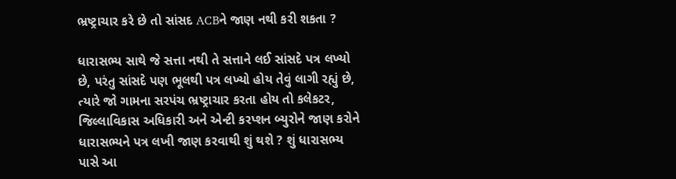ભ્રષ્ટ્રાચાર કરે છે તો સાંસદ ACBને જાણ નથી કરી શકતા ?

ધારાસભ્ય સાથે જે સત્તા નથી તે સત્તાને લઈ સાંસદે પત્ર લખ્યો છે, પરંતુ સાંસદે પણ ભૂલથી પત્ર લખ્યો હોય તેવું લાગી રહ્યું છે, ત્યારે જો ગામના સરપંચ ભ્રષ્ટ્રાચાર કરતા હોય તો કલેકટર, જિલ્લાવિકાસ અધિકારી અને એન્ટી કરપ્શન બ્યુરોને જાણ કરોને ધારાસભ્યને પત્ર લખી જાણ કરવાથી શું થશે ? શું ધારાસભ્ય પાસે આ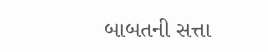બાબતની સત્તા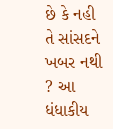છે કે નહી તે સાંસદને ખબર નથી ? આ ધંધાકીય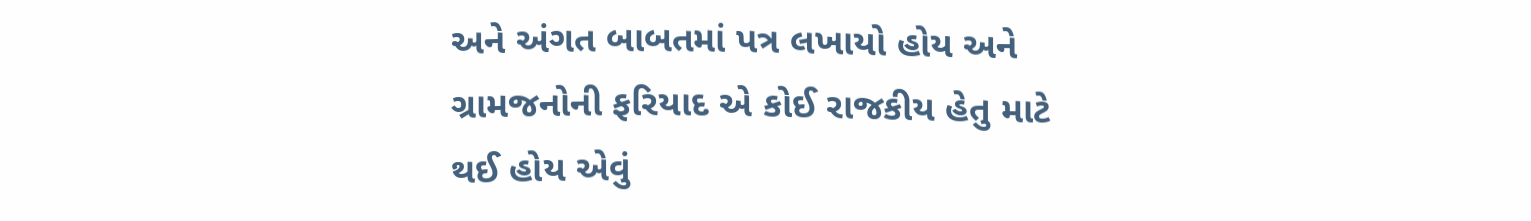અને અંગત બાબતમાં પત્ર લખાયો હોય અને ગ્રામજનોની ફરિયાદ એ કોઈ રાજકીય હેતુ માટે થઈ હોય એવું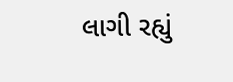લાગી રહ્યું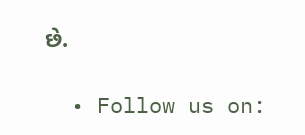છે.

  • Follow us on: